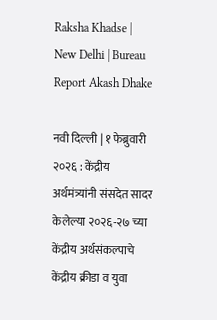Raksha Khadse | New Delhi | Bureau Report Akash Dhake

नवी दिल्ली | १ फेब्रुवारी २०२६ : केंद्रीय अर्थमंत्र्यांनी संसदेत सादर केलेल्या २०२६-२७ च्या केंद्रीय अर्थसंकल्पाचे केंद्रीय क्रीडा व युवा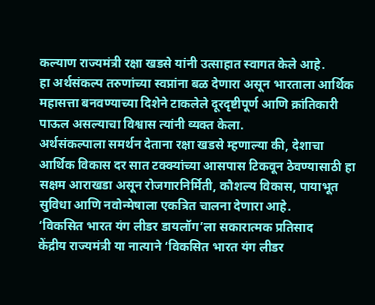कल्याण राज्यमंत्री रक्षा खडसे यांनी उत्साहात स्वागत केले आहे.
हा अर्थसंकल्प तरुणांच्या स्वप्नांना बळ देणारा असून भारताला आर्थिक महासत्ता बनवण्याच्या दिशेने टाकलेले दूरदृष्टीपूर्ण आणि क्रांतिकारी पाऊल असल्याचा विश्वास त्यांनी व्यक्त केला.
अर्थसंकल्पाला समर्थन देताना रक्षा खडसे म्हणाल्या की, देशाचा आर्थिक विकास दर सात टक्क्यांच्या आसपास टिकवून ठेवण्यासाठी हा सक्षम आराखडा असून रोजगारनिर्मिती, कौशल्य विकास, पायाभूत सुविधा आणि नवोन्मेषाला एकत्रित चालना देणारा आहे.
‘विकसित भारत यंग लीडर डायलॉग’ला सकारात्मक प्रतिसाद
केंद्रीय राज्यमंत्री या नात्याने ‘विकसित भारत यंग लीडर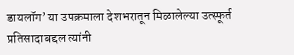डायलॉग’ या उपक्रमाला देशभरातून मिळालेल्या उत्स्फूर्त प्रतिसादाबद्दल त्यांनी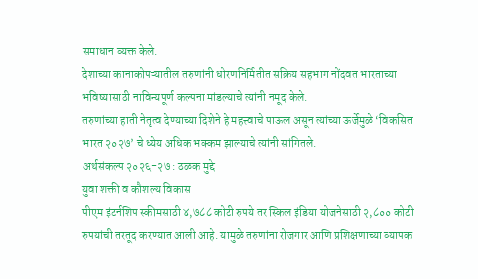समाधान व्यक्त केले.
देशाच्या कानाकोपऱ्यातील तरुणांनी धोरणनिर्मितीत सक्रिय सहभाग नोंदवत भारताच्या भविष्यासाठी नाविन्यपूर्ण कल्पना मांडल्याचे त्यांनी नमूद केले.
तरुणांच्या हाती नेतृत्व देण्याच्या दिशेने हे महत्त्वाचे पाऊल असून त्यांच्या ऊर्जेमुळे ‘विकसित भारत २०२७’ चे ध्येय अधिक भक्कम झाल्याचे त्यांनी सांगितले.
अर्थसंकल्प २०२६-२७ : ठळक मुद्दे
युवा शक्ती व कौशल्य विकास
पीएम इंटर्नशिप स्कीमसाठी ४,७८८ कोटी रुपये तर स्किल इंडिया योजनेसाठी २,८०० कोटी रुपयांची तरतूद करण्यात आली आहे. यामुळे तरुणांना रोजगार आणि प्रशिक्षणाच्या व्यापक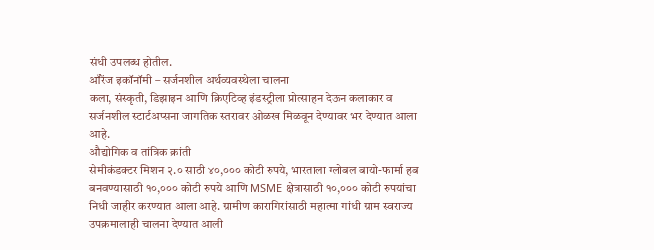संधी उपलब्ध होतील.
ऑरेंज इकॉनॉमी – सर्जनशील अर्थव्यवस्थेला चालना
कला, संस्कृती, डिझाइन आणि क्रिएटिव्ह इंडस्ट्रीला प्रोत्साहन देऊन कलाकार व सर्जनशील स्टार्टअप्सना जागतिक स्तरावर ओळख मिळवून देण्यावर भर देण्यात आला आहे.
औद्योगिक व तांत्रिक क्रांती
सेमीकंडक्टर मिशन २.० साठी ४०,००० कोटी रुपये, भारताला ग्लोबल बायो-फार्मा हब बनवण्यासाठी १०,००० कोटी रुपये आणि MSME क्षेत्रासाठी १०,००० कोटी रुपयांचा निधी जाहीर करण्यात आला आहे. ग्रामीण कारागिरांसाठी महात्मा गांधी ग्राम स्वराज्य उपक्रमालाही चालना देण्यात आली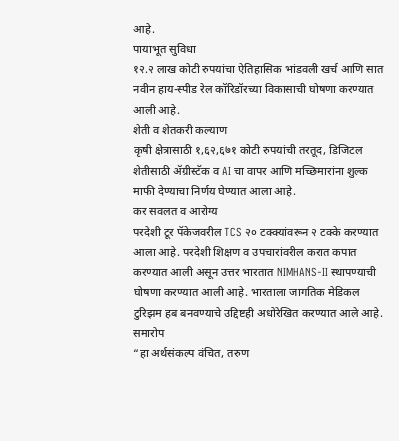आहे.
पायाभूत सुविधा
१२.२ लाख कोटी रुपयांचा ऐतिहासिक भांडवली खर्च आणि सात नवीन हाय-स्पीड रेल कॉरिडॉरच्या विकासाची घोषणा करण्यात आली आहे.
शेती व शेतकरी कल्याण
कृषी क्षेत्रासाठी १,६२,६७१ कोटी रुपयांची तरतूद, डिजिटल शेतीसाठी ॲग्रीस्टॅक व AI चा वापर आणि मच्छिमारांना शुल्क माफी देण्याचा निर्णय घेण्यात आला आहे.
कर सवलत व आरोग्य
परदेशी टूर पॅकेजवरील TCS २० टक्क्यांवरून २ टक्के करण्यात आला आहे. परदेशी शिक्षण व उपचारांवरील करात कपात करण्यात आली असून उत्तर भारतात NIMHANS-II स्थापण्याची घोषणा करण्यात आली आहे. भारताला जागतिक मेडिकल टुरिझम हब बनवण्याचे उद्दिष्टही अधोरेखित करण्यात आले आहे.
समारोप
“हा अर्थसंकल्प वंचित, तरुण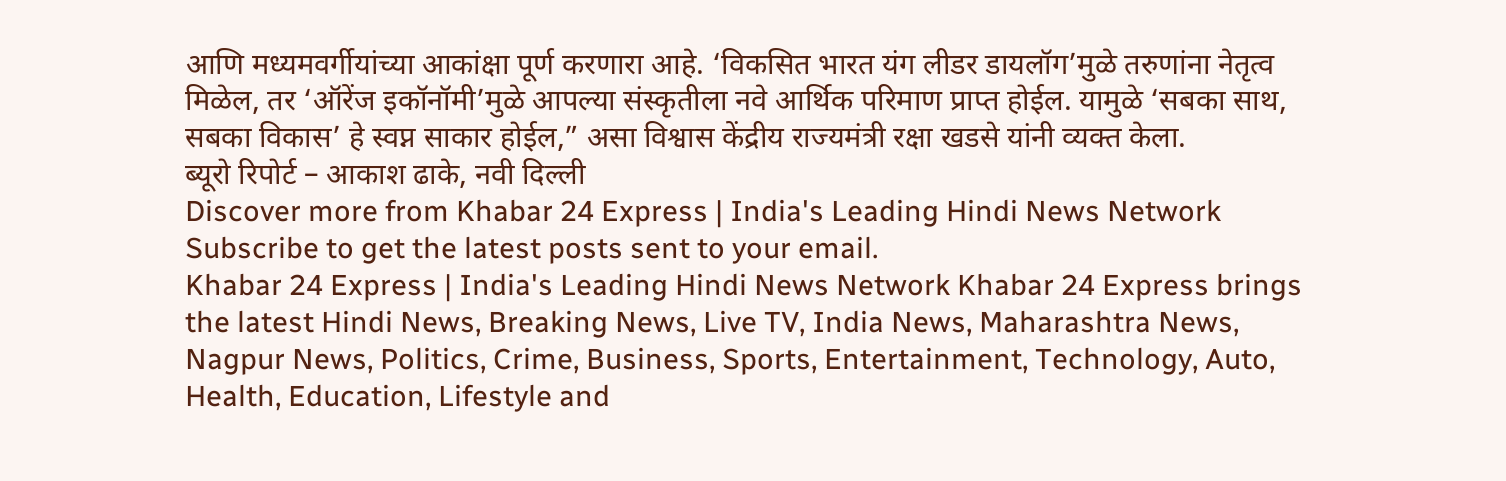आणि मध्यमवर्गीयांच्या आकांक्षा पूर्ण करणारा आहे. ‘विकसित भारत यंग लीडर डायलॉग’मुळे तरुणांना नेतृत्व मिळेल, तर ‘ऑरेंज इकॉनॉमी’मुळे आपल्या संस्कृतीला नवे आर्थिक परिमाण प्राप्त होईल. यामुळे ‘सबका साथ, सबका विकास’ हे स्वप्न साकार होईल,” असा विश्वास केंद्रीय राज्यमंत्री रक्षा खडसे यांनी व्यक्त केला.
ब्यूरो रिपोर्ट – आकाश ढाके, नवी दिल्ली
Discover more from Khabar 24 Express | India's Leading Hindi News Network
Subscribe to get the latest posts sent to your email.
Khabar 24 Express | India's Leading Hindi News Network Khabar 24 Express brings the latest Hindi News, Breaking News, Live TV, India News, Maharashtra News, Nagpur News, Politics, Crime, Business, Sports, Entertainment, Technology, Auto, Health, Education, Lifestyle and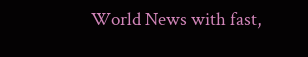World News with fast,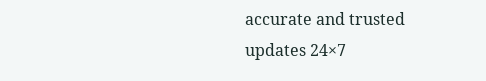accurate and trusted updates 24×7